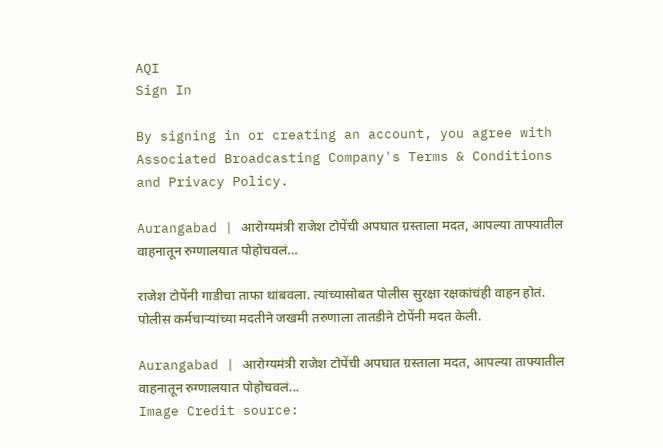AQI
Sign In

By signing in or creating an account, you agree with Associated Broadcasting Company's Terms & Conditions and Privacy Policy.

Aurangabad | आरोग्यमंत्री राजेश टोपेंची अपघात ग्रस्ताला मदत, आपल्या ताफ्यातील वाहनातून रुग्णालयात पोहोचवलं…

राजेश टोपेंनी गाडीचा ताफा थांबवला. त्यांच्यासोबत पोलीस सुरक्षा रक्षकांचंही वाहन होतं. पोलीस कर्मचाऱ्यांच्या मदतीने जखमी तरुणाला तातडीने टोपेंनी मदत केली.

Aurangabad | आरोग्यमंत्री राजेश टोपेंची अपघात ग्रस्ताला मदत, आपल्या ताफ्यातील वाहनातून रुग्णालयात पोहोचवलं...
Image Credit source: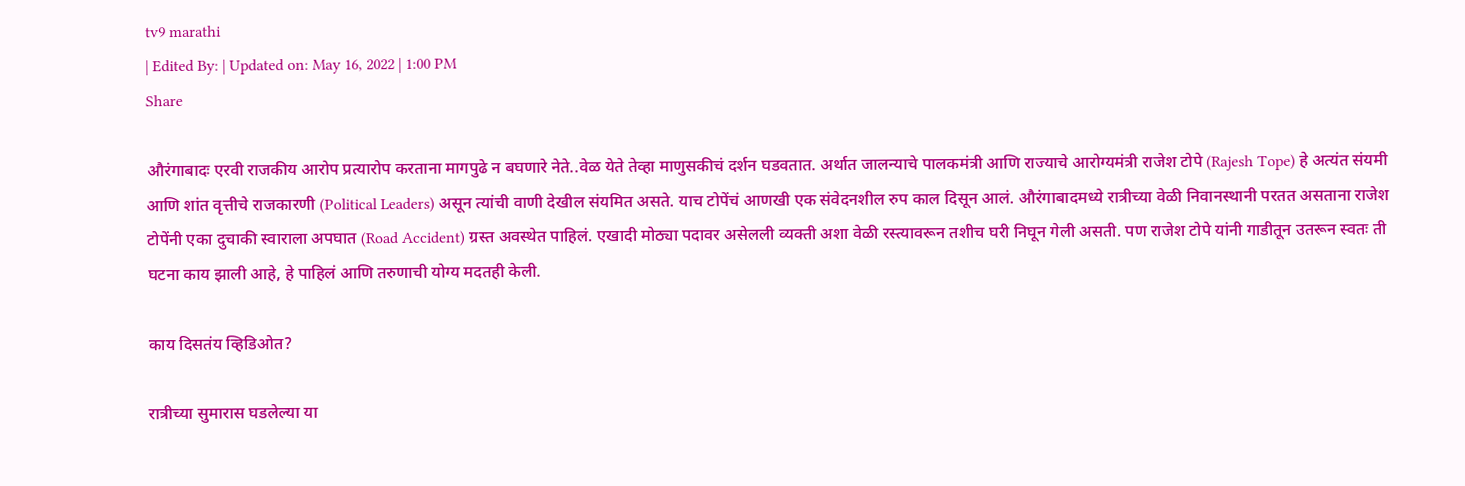tv9 marathi
| Edited By: | Updated on: May 16, 2022 | 1:00 PM
Share

औरंगाबादः एरवी राजकीय आरोप प्रत्यारोप करताना मागपुढे न बघणारे नेते..वेळ येते तेव्हा माणुसकीचं दर्शन घडवतात. अर्थात जालन्याचे पालकमंत्री आणि राज्याचे आरोग्यमंत्री राजेश टोपे (Rajesh Tope) हे अत्यंत संयमी आणि शांत वृत्तीचे राजकारणी (Political Leaders) असून त्यांची वाणी देखील संयमित असते. याच टोपेंचं आणखी एक संवेदनशील रुप काल दिसून आलं. औरंगाबादमध्ये रात्रीच्या वेळी निवानस्थानी परतत असताना राजेश टोपेंनी एका दुचाकी स्वाराला अपघात (Road Accident) ग्रस्त अवस्थेत पाहिलं. एखादी मोठ्या पदावर असेलली व्यक्ती अशा वेळी रस्त्यावरून तशीच घरी निघून गेली असती. पण राजेश टोपे यांनी गाडीतून उतरून स्वतः ती घटना काय झाली आहे, हे पाहिलं आणि तरुणाची योग्य मदतही केली.

काय दिसतंय व्हिडिओत?

रात्रीच्या सुमारास घडलेल्या या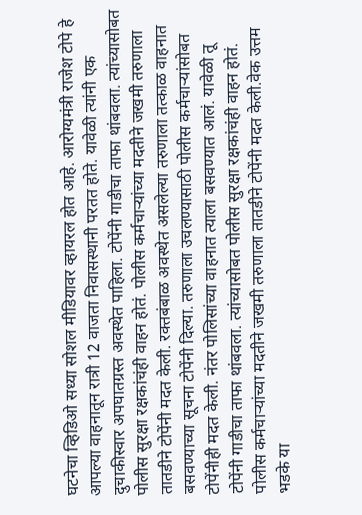घटनेचा व्हिडिओ सध्या सोशल मीडियावर व्हायरल होत आहे. आरोग्यमंत्री राजेश टोपे हे आपल्या वाहनातून रात्री 12 वाजता निवासस्थानी परतत होते. यावेळी त्यांनी एक दुचाकीस्वार अपघातग्रस्त अवस्थेत पाहिला. टोपेंनी गाडीचा ताफा थांबवला. त्यांच्यासोबत पोलीस सुरक्षा रक्षकांचंही वाहन होतं. पोलीस कर्मचाऱ्यांच्या मदतीने जखमी तरुणाला तातडीने टोपेंनी मदत केली. रक्तबंबाळ अवस्थेत असलेल्या तरुणाला तत्काळ वाहनात बसवण्याच्या सूचना टोपेंनी दिल्या. तरुणाला उचलण्यासाठी पोलीस कर्मचाऱ्यांसोबत टोपेंनीही मदत केली. नंतर पोलिसांच्या वाहनात त्याला बसवण्यात आलं. यावेळी तू टोपेंनी गाडीचा ताफा थांबवला. त्यांच्यासोबत पोलीस सुरक्षा रक्षकांचंही वाहन होतं. पोलीस कर्मचाऱ्यांच्या मदतीने जखमी तरुणाला तातडीने टोपेंनी मदत केली.वेक उत्तम भडके या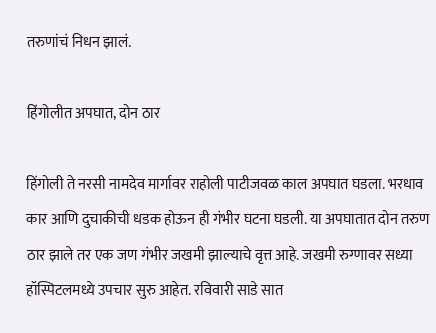तरुणांचं निधन झालं.

हिंगोलीत अपघात, दोन ठार

हिंगोली ते नरसी नामदेव मार्गावर राहोली पाटीजवळ काल अपघात घडला. भरधाव कार आणि दुचाकीची धडक होऊन ही गंभीर घटना घडली. या अपघातात दोन तरुण ठार झाले तर एक जण गंभीर जखमी झाल्याचे वृत्त आहे. जखमी रुग्णावर सध्या हॉस्पिटलमध्ये उपचार सुरु आहेत. रविवारी साडे सात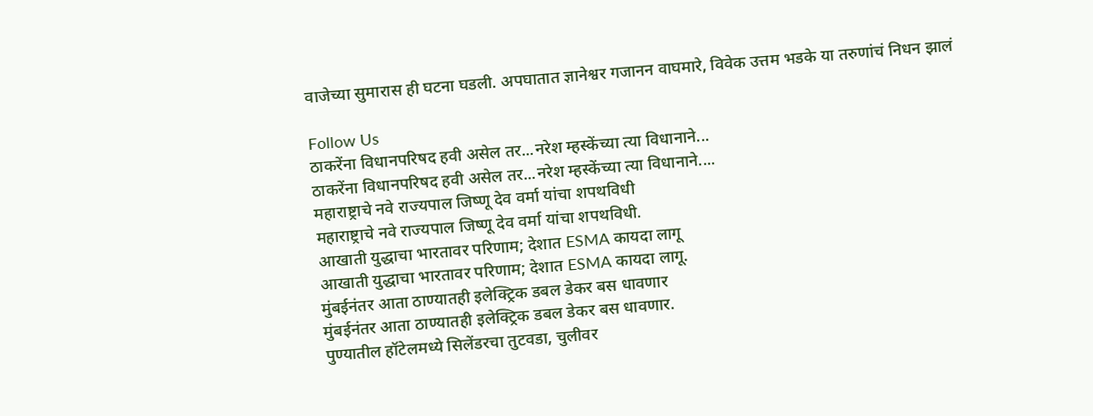वाजेच्या सुमारास ही घटना घडली. अपघातात ज्ञानेश्वर गजानन वाघमारे, विवेक उत्तम भडके या तरुणांचं निधन झालं

Follow Us
ठाकरेंना विधानपरिषद हवी असेल तर...नरेश म्हस्केंच्या त्या विधानाने...
ठाकरेंना विधानपरिषद हवी असेल तर...नरेश म्हस्केंच्या त्या विधानाने....
महाराष्ट्राचे नवे राज्यपाल जिष्णू देव वर्मा यांचा शपथविधी
महाराष्ट्राचे नवे राज्यपाल जिष्णू देव वर्मा यांचा शपथविधी.
आखाती युद्धाचा भारतावर परिणाम; देशात ESMA कायदा लागू
आखाती युद्धाचा भारतावर परिणाम; देशात ESMA कायदा लागू.
मुंबईनंतर आता ठाण्यातही इलेक्ट्रिक डबल डेकर बस धावणार
मुंबईनंतर आता ठाण्यातही इलेक्ट्रिक डबल डेकर बस धावणार.
पुण्यातील हॉटेलमध्ये सिलेंडरचा तुटवडा, चुलीवर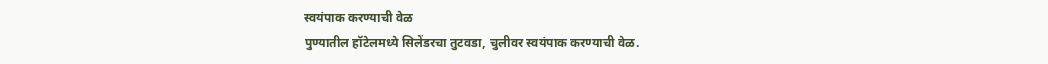स्वयंपाक करण्याची वेळ
पुण्यातील हॉटेलमध्ये सिलेंडरचा तुटवडा, चुलीवर स्वयंपाक करण्याची वेळ.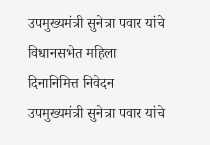उपमुख्यमंत्री सुनेत्रा पवार यांचे विधानसभेत महिला दिनानिमित्त निवेदन
उपमुख्यमंत्री सुनेत्रा पवार यांचे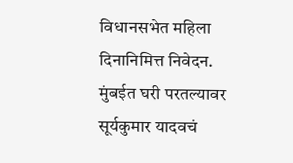विधानसभेत महिला दिनानिमित्त निवेदन.
मुंबईत घरी परतल्यावर सूर्यकुमार यादवचं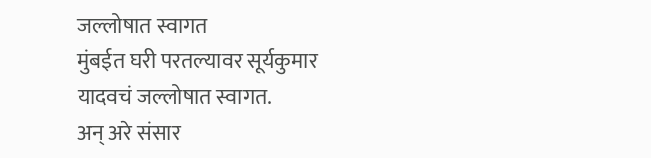जल्लोषात स्वागत
मुंबईत घरी परतल्यावर सूर्यकुमार यादवचं जल्लोषात स्वागत.
अन् अरे संसार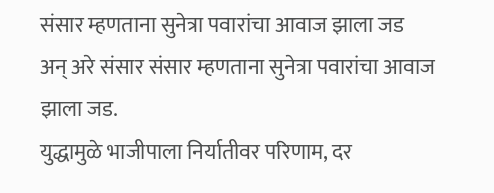संसार म्हणताना सुनेत्रा पवारांचा आवाज झाला जड
अन् अरे संसार संसार म्हणताना सुनेत्रा पवारांचा आवाज झाला जड.
युद्धामुळे भाजीपाला निर्यातीवर परिणाम, दर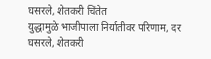घसरले, शेतकरी चिंतेत
युद्धामुळे भाजीपाला निर्यातीवर परिणाम, दर घसरले, शेतकरी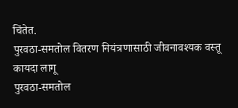चिंतेत.
पुरवठा-समतोल वितरण नियंत्रणासाठी जीवनावश्यक वस्तू कायदा लागू
पुरवठा-समतोल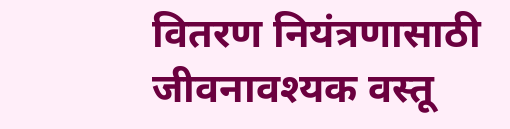वितरण नियंत्रणासाठी जीवनावश्यक वस्तू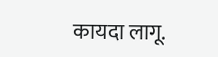कायदा लागू.